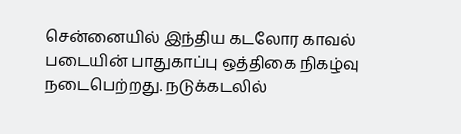சென்னையில் இந்திய கடலோர காவல் படையின் பாதுகாப்பு ஒத்திகை நிகழ்வு நடைபெற்றது. நடுக்கடலில்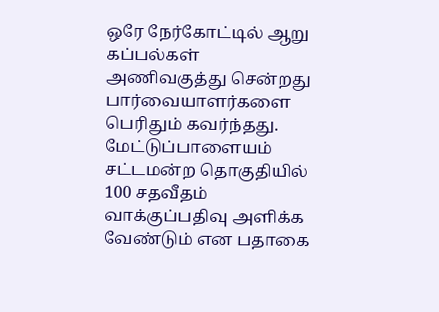ஒரே நேர்கோட்டில் ஆறு கப்பல்கள் அணிவகுத்து சென்றது பார்வையாளர்களை பெரிதும் கவர்ந்தது.
மேட்டுப்பாளையம் சட்டமன்ற தொகுதியில் 100 சதவீதம் வாக்குப்பதிவு அளிக்க வேண்டும் என பதாகை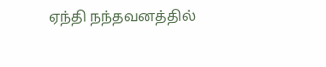ஏந்தி நந்தவனத்தில்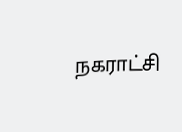நகராட்சி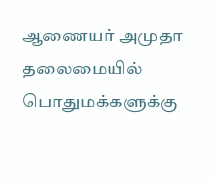ஆணையர் அமுதா தலைமையில் பொதுமக்களுக்கு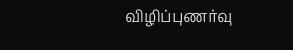விழிப்புணர்வு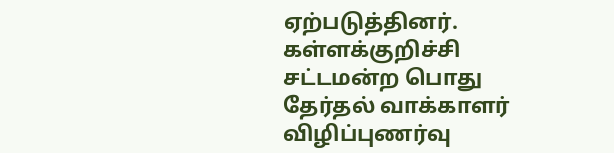ஏற்படுத்தினர்.
கள்ளக்குறிச்சி சட்டமன்ற பொது தேர்தல் வாக்காளர் விழிப்புணர்வு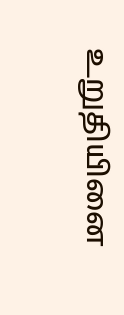உறுதியினை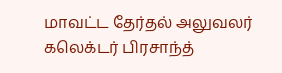மாவட்ட தேர்தல் அலுவலர் கலெக்டர் பிரசாந்த்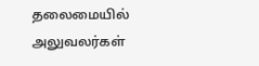தலைமையில் அலுவலர்கள்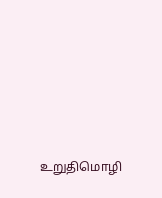உறுதிமொழி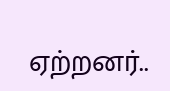ஏற்றனர்..